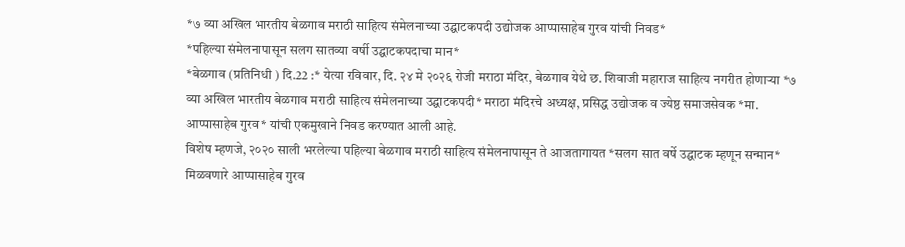*७ व्या अखिल भारतीय बेळगाव मराठी साहित्य संमेलनाच्या उद्घाटकपदी उद्योजक आप्पासाहेब गुरव यांची निवड*
*पहिल्या संमेलनापासून सलग सातव्या वर्षी उद्घाटकपदाचा मान*
*बेळगाव (प्रतिनिधी ) दि.22 :* येत्या रविवार, दि. २४ मे २०२६ रोजी मराठा मंदिर, बेळगाव येथे छ. शिवाजी महाराज साहित्य नगरीत होणाऱ्या *७ व्या अखिल भारतीय बेळगाव मराठी साहित्य संमेलनाच्या उद्घाटकपदी* मराठा मंदिरचे अध्यक्ष, प्रसिद्ध उद्योजक व ज्येष्ठ समाजसेवक *मा. आप्पासाहेब गुरव* यांची एकमुखाने निवड करण्यात आली आहे.
विशेष म्हणजे, २०२० साली भरलेल्या पहिल्या बेळगाव मराठी साहित्य संमेलनापासून ते आजतागायत *सलग सात वर्षे उद्घाटक म्हणून सन्मान* मिळवणारे आप्पासाहेब गुरव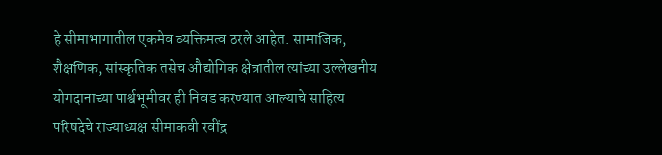हे सीमाभागातील एकमेव व्यक्तिमत्व ठरले आहेत. सामाजिक, शैक्षणिक, सांस्कृतिक तसेच औद्योगिक क्षेत्रातील त्यांच्या उल्लेखनीय योगदानाच्या पार्श्वभूमीवर ही निवड करण्यात आल्याचे साहित्य परिषदेचे राज्याध्यक्ष सीमाकवी रवींद्र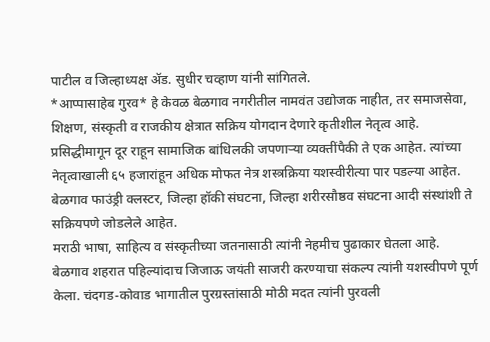पाटील व जिल्हाध्यक्ष ॲड. सुधीर चव्हाण यांनी सांगितले.
*आप्पासाहेब गुरव* हे केवळ बेळगाव नगरीतील नामवंत उद्योजक नाहीत, तर समाजसेवा, शिक्षण, संस्कृती व राजकीय क्षेत्रात सक्रिय योगदान देणारे कृतीशील नेतृत्व आहे. प्रसिद्धीमागून दूर राहून सामाजिक बांधिलकी जपणाऱ्या व्यक्तींपैकी ते एक आहेत. त्यांच्या नेतृत्वाखाली ६५ हजारांहून अधिक मोफत नेत्र शस्त्रक्रिया यशस्वीरीत्या पार पडल्या आहेत. बेळगाव फाउंड्री क्लस्टर, जिल्हा हॉकी संघटना, जिल्हा शरीरसौष्ठव संघटना आदी संस्थांशी ते सक्रियपणे जोडलेले आहेत.
मराठी भाषा, साहित्य व संस्कृतीच्या जतनासाठी त्यांनी नेहमीच पुढाकार घेतला आहे. बेळगाव शहरात पहिल्यांदाच जिजाऊ जयंती साजरी करण्याचा संकल्प त्यांनी यशस्वीपणे पूर्ण केला. चंदगड-कोवाड भागातील पुरग्रस्तांसाठी मोठी मदत त्यांनी पुरवली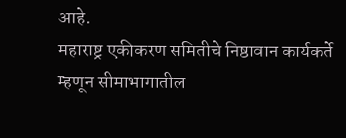आहे.
महाराष्ट्र एकीकरण समितीचे निष्ठावान कार्यकर्ते म्हणून सीमाभागातील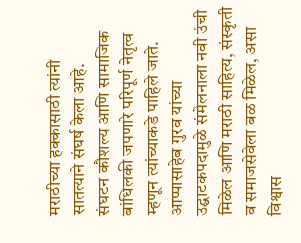मराठीच्या हक्कासाठी त्यांनी सातत्याने संघर्ष केला आहे.
संघटन कौशल्य आणि सामाजिक बांधिलकी जपणारे परिपूर्ण नेतृत्व म्हणून त्यांच्याकडे पाहिले जाते. आप्पासाहेब गुरव यांच्या उद्घाटकपदामुळे संमेलनाला नवी उंची मिळेल आणि मराठी साहित्य, संस्कृती व समाजसेवेला बळ मिळेल, असा विश्वास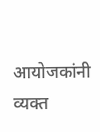आयोजकांनी व्यक्त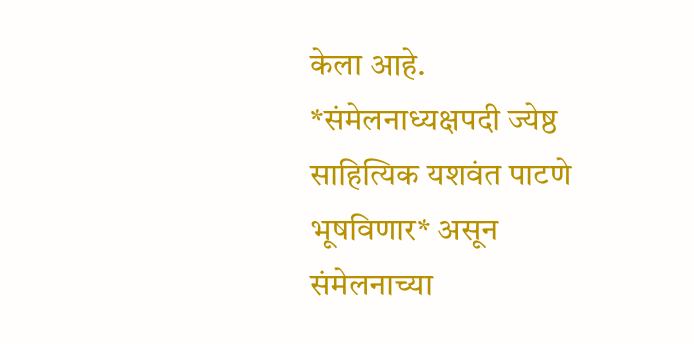केला आहे.
*संमेलनाध्यक्षपदी ज्येष्ठ साहित्यिक यशवंत पाटणे भूषविणार* असून संमेलनाच्या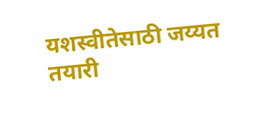यशस्वीतेसाठी जय्यत तयारी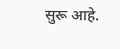सुरू आहे.